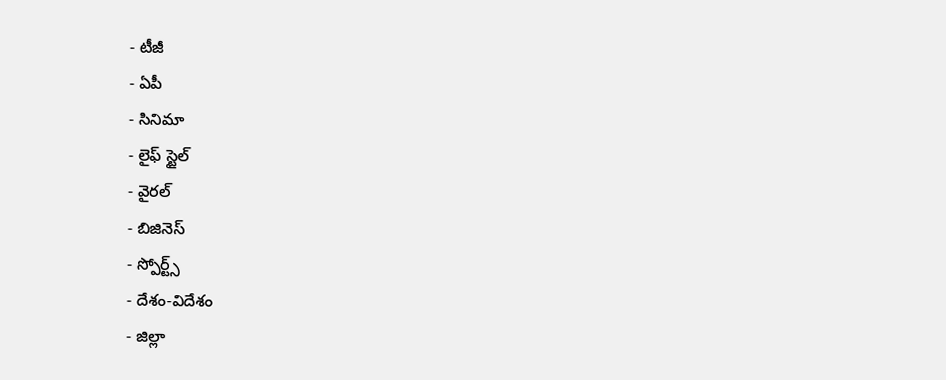- టీజీ
- ఏపీ
- సినిమా
- లైఫ్ స్టైల్
- వైరల్
- బిజినెస్
- స్పోర్ట్స్
- దేశం-విదేశం
- జిల్లా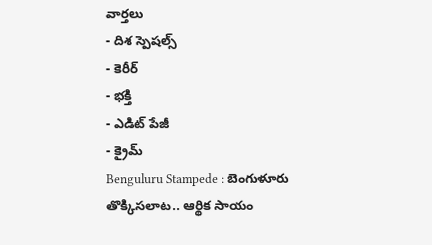వార్తలు
- దిశ స్పెషల్స్
- కెరీర్
- భక్తి
- ఎడిట్ పేజీ
- క్రైమ్
Benguluru Stampede : బెంగుళూరు తొక్కిసలాట.. ఆర్థిక సాయం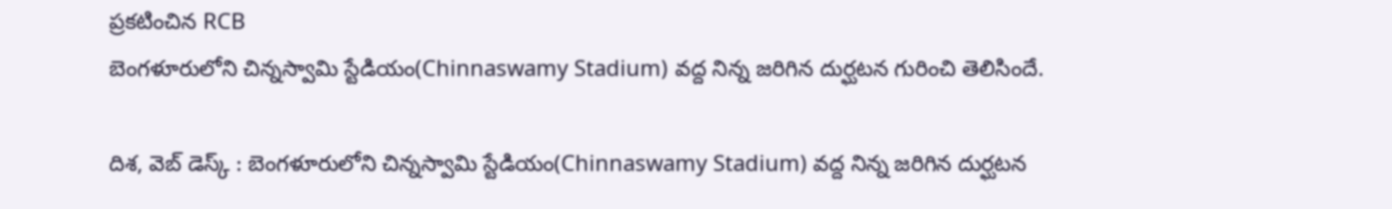ప్రకటించిన RCB
బెంగళూరులోని చిన్నస్వామి స్టేడియం(Chinnaswamy Stadium) వద్ద నిన్న జరిగిన దుర్ఘటన గురించి తెలిసిందే.

దిశ, వెబ్ డెస్క్ : బెంగళూరులోని చిన్నస్వామి స్టేడియం(Chinnaswamy Stadium) వద్ద నిన్న జరిగిన దుర్ఘటన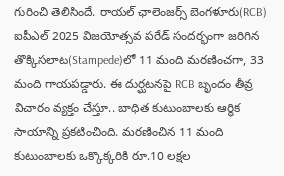గురించి తెలిసిందే. రాయల్ ఛాలెంజర్స్ బెంగళూరు(RCB) ఐపీఎల్ 2025 విజయోత్సవ పరేడ్ సందర్భంగా జరిగిన తొక్కిసలాట(Stampede)లో 11 మంది మరణించగా, 33 మంది గాయపడ్డారు. ఈ దుర్ఘటనపై RCB బృందం తీవ్ర విచారం వ్యక్తం చేస్తూ.. బాధిత కుటుంబాలకు ఆర్థిక సాయాన్ని ప్రకటించింది. మరణించిన 11 మంది కుటుంబాలకు ఒక్కొక్కరికి రూ.10 లక్షల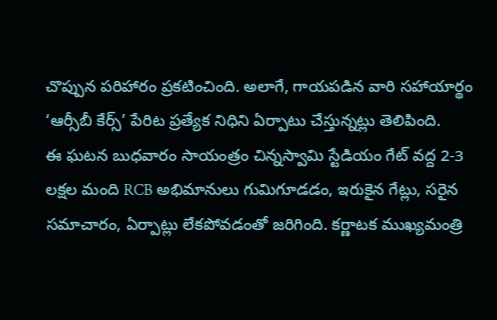చొప్పున పరిహారం ప్రకటించింది. అలాగే, గాయపడిన వారి సహాయార్థం ‘ఆర్సీబీ కేర్స్’ పేరిట ప్రత్యేక నిధిని ఏర్పాటు చేస్తున్నట్లు తెలిపింది.
ఈ ఘటన బుధవారం సాయంత్రం చిన్నస్వామి స్టేడియం గేట్ వద్ద 2-3 లక్షల మంది RCB అభిమానులు గుమిగూడడం, ఇరుకైన గేట్లు, సరైన సమాచారం, ఏర్పాట్లు లేకపోవడంతో జరిగింది. కర్ణాటక ముఖ్యమంత్రి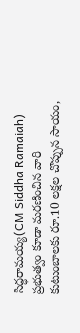సిద్ధరామయ్య(CM Siddha Ramaiah) ప్రభుత్వం కూడా మరణించిన వారి కుటుంబాలకు రూ.10 లక్షల చొప్పున సాయం,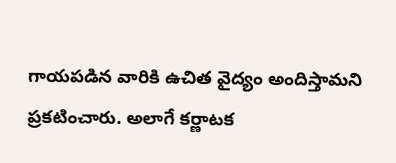గాయపడిన వారికి ఉచిత వైద్యం అందిస్తామని ప్రకటించారు. అలాగే కర్ణాటక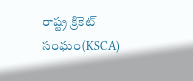రాష్ట్ర క్రికెట్ సంఘం(KSCA)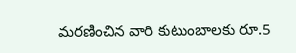మరణించిన వారి కుటుంబాలకు రూ.5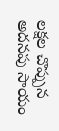లక్షల చొప్పున అదనపు సాయం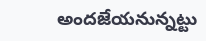అందజేయనున్నట్టు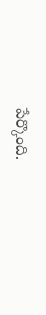పేర్కొంది.